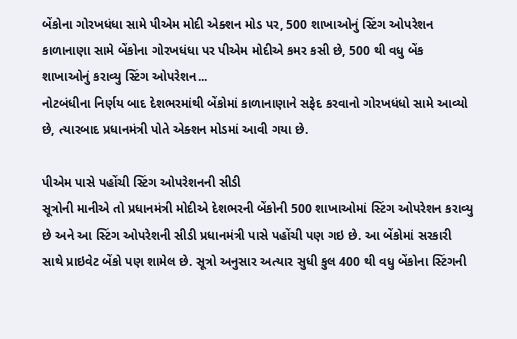બેંકોના ગોરખધંધા સામે પીએમ મોદી એક્શન મોડ પર, 500 શાખાઓનું સ્ટિંગ ઓપરેશન
કાળાનાણા સામે બેંકોના ગોરખધંધા પર પીએમ મોદીએ કમર કસી છે, 500 થી વધુ બેંક શાખાઓનું કરાવ્યુ સ્ટિંગ ઓપરેશન...
નોટબંધીના નિર્ણય બાદ દેશભરમાંથી બેંકોમાં કાળાનાણાને સફેદ કરવાનો ગોરખધંધો સામે આવ્યો છે, ત્યારબાદ પ્રધાનમંત્રી પોતે એક્શન મોડમાં આવી ગયા છે.

પીએમ પાસે પહોંચી સ્ટિંગ ઓપરેશનની સીડી
સૂત્રોની માનીએ તો પ્રધાનમંત્રી મોદીએ દેશભરની બેંકોની 500 શાખાઓમાં સ્ટિંગ ઓપરેશન કરાવ્યુ છે અને આ સ્ટિંગ ઓપરેશની સીડી પ્રધાનમંત્રી પાસે પહોંચી પણ ગઇ છે. આ બેંકોમાં સરકારી સાથે પ્રાઇવેટ બેંકો પણ શામેલ છે. સૂત્રો અનુસાર અત્યાર સુધી કુલ 400 થી વધુ બેંકોના સ્ટિંગની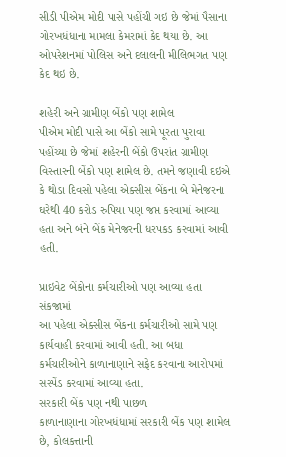સીડી પીએમ મોદી પાસે પહોંચી ગઇ છે જેમાં પૈસાના ગોરખધંધાના મામલા કેમરામાં કેદ થયા છે. આ ઓપરેશનમાં પોલિસ અને દલાલની મીલિભગત પણ કેદ થઇ છે.

શહેરી અને ગ્રામીણ બેંકો પણ શામેલ
પીએમ મોદી પાસે આ બેંકો સામે પૂરતા પુરાવા પહોંચ્યા છે જેમાં શહેરની બેંકો ઉપરાંત ગ્રામીણ વિસ્તારની બેંકો પણ શામેલ છે. તમને જણાવી દઇએ કે થોડા દિવસો પહેલા એક્સીસ બેંકના બે મેનેજરના ઘરેથી 40 કરોડ રુપિયા પણ જપ્ત કરવામાં આવ્યા હતા અને બંને બેંક મેનેજરની ધરપકડ કરવામાં આવી હતી.

પ્રાઇવેટ બેંકોના કર્મચારીઓ પણ આવ્યા હતા સંકજામાં
આ પહેલા એક્સીસ બેંકના કર્મચારીઓ સામે પણ કાર્યવાહી કરવામાં આવી હતી. આ બધા કર્મચારીઓને કાળાનાણાને સફેદ કરવાના આરોપમાં સસ્પેંડ કરવામાં આવ્યા હતા.
સરકારી બેંક પણ નથી પાછળ
કાળાનાણાના ગોરખધંધામાં સરકારી બેંક પણ શામેલ છે, કોલકત્તાની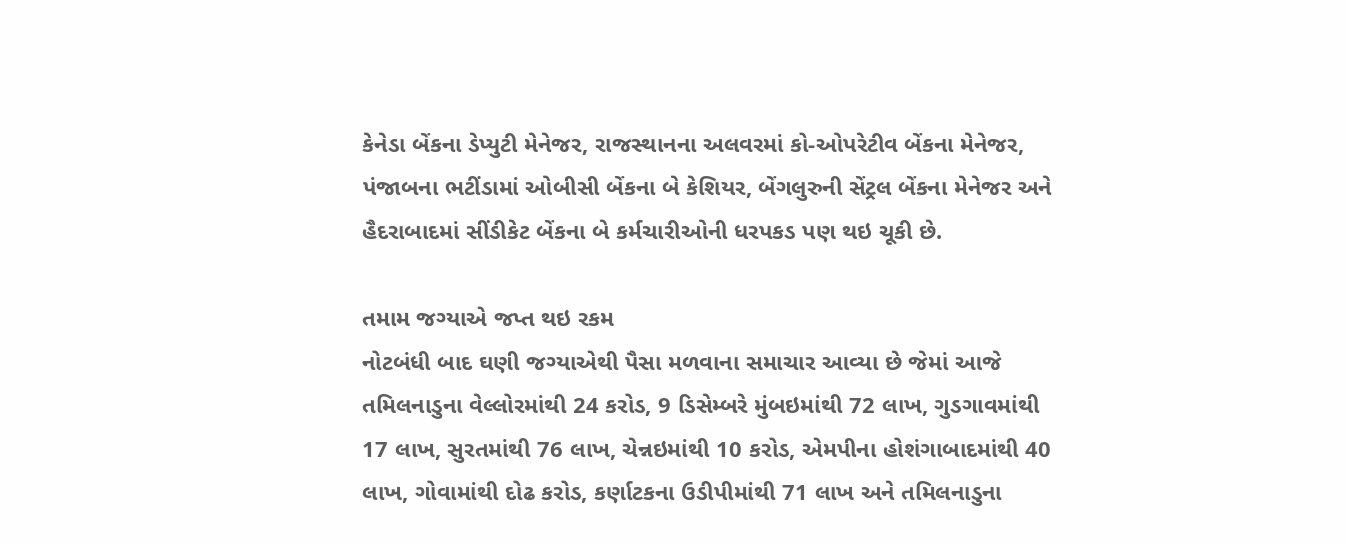કેનેડા બેંકના ડેપ્યુટી મેનેજર, રાજસ્થાનના અલવરમાં કો-ઓપરેટીવ બેંકના મેનેજર, પંજાબના ભટીંડામાં ઓબીસી બેંકના બે કેશિયર, બેંગલુરુની સેંટ્રલ બેંકના મેનેજર અને હૈદરાબાદમાં સીંડીકેટ બેંકના બે કર્મચારીઓની ધરપકડ પણ થઇ ચૂકી છે.

તમામ જગ્યાએ જપ્ત થઇ રકમ
નોટબંધી બાદ ઘણી જગ્યાએથી પૈસા મળવાના સમાચાર આવ્યા છે જેમાં આજે તમિલનાડુના વેલ્લોરમાંથી 24 કરોડ, 9 ડિસેમ્બરે મુંબઇમાંથી 72 લાખ, ગુડગાવમાંથી 17 લાખ, સુરતમાંથી 76 લાખ, ચેન્નઇમાંથી 10 કરોડ, એમપીના હોશંગાબાદમાંથી 40 લાખ, ગોવામાંથી દોઢ કરોડ, કર્ણાટકના ઉડીપીમાંથી 71 લાખ અને તમિલનાડુના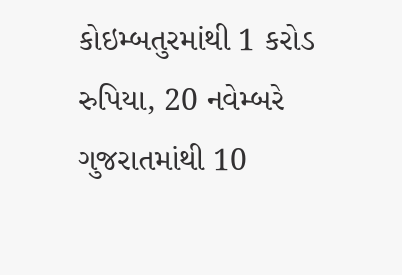કોઇમ્બતુરમાંથી 1 કરોડ રુપિયા, 20 નવેમ્બરે ગુજરાતમાંથી 10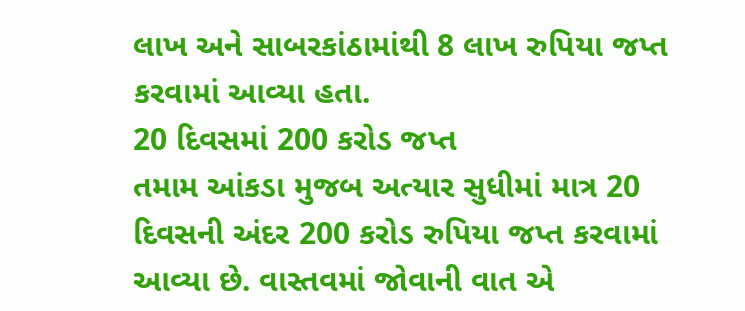લાખ અને સાબરકાંઠામાંથી 8 લાખ રુપિયા જપ્ત કરવામાં આવ્યા હતા.
20 દિવસમાં 200 કરોડ જપ્ત
તમામ આંકડા મુજબ અત્યાર સુધીમાં માત્ર 20 દિવસની અંદર 200 કરોડ રુપિયા જપ્ત કરવામાં આવ્યા છે. વાસ્તવમાં જોવાની વાત એ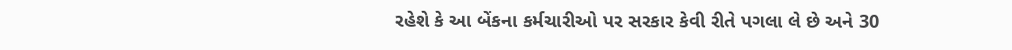રહેશે કે આ બેંકના કર્મચારીઓ પર સરકાર કેવી રીતે પગલા લે છે અને 30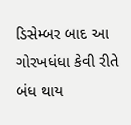ડિસેમ્બર બાદ આ ગોરખધંધા કેવી રીતે બંધ થાય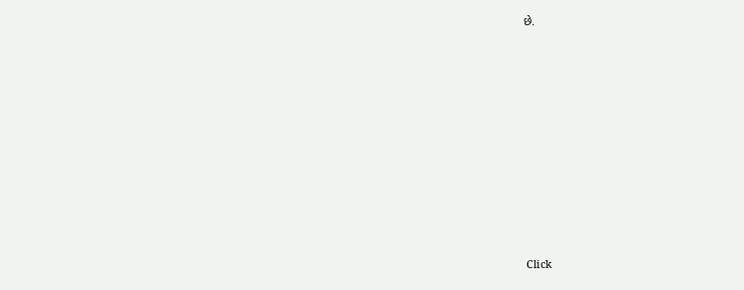છે.












Click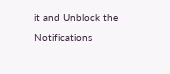it and Unblock the Notifications